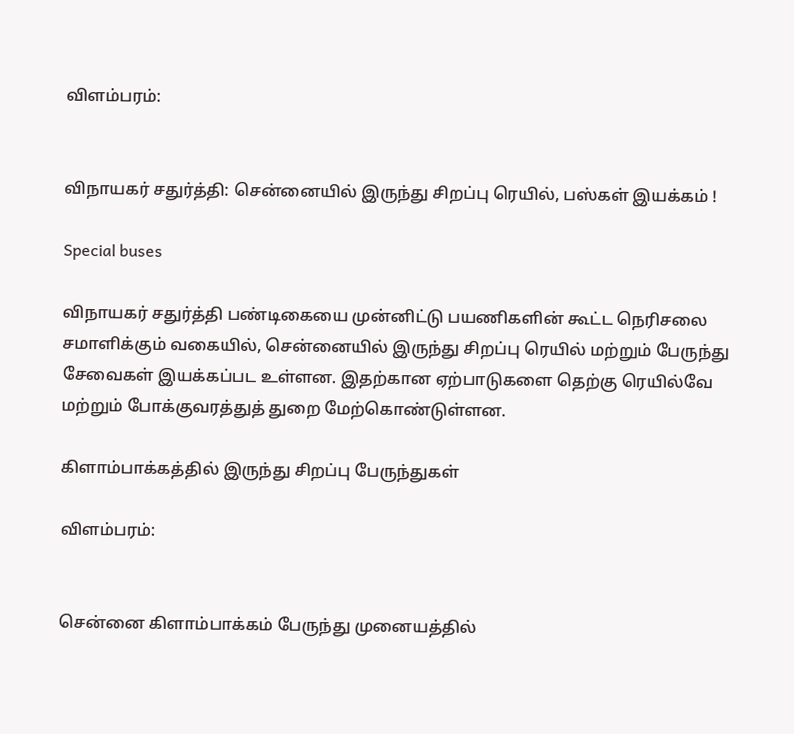விளம்பரம்:


விநாயகர் சதுர்த்தி: சென்னையில் இருந்து சிறப்பு ரெயில், பஸ்கள் இயக்கம் !

Special buses

விநாயகர் சதுர்த்தி பண்டிகையை முன்னிட்டு பயணிகளின் கூட்ட நெரிசலை சமாளிக்கும் வகையில், சென்னையில் இருந்து சிறப்பு ரெயில் மற்றும் பேருந்து சேவைகள் இயக்கப்பட உள்ளன. இதற்கான ஏற்பாடுகளை தெற்கு ரெயில்வே மற்றும் போக்குவரத்துத் துறை மேற்கொண்டுள்ளன.

கிளாம்பாக்கத்தில் இருந்து சிறப்பு பேருந்துகள்

விளம்பரம்:


சென்னை கிளாம்பாக்கம் பேருந்து முனையத்தில்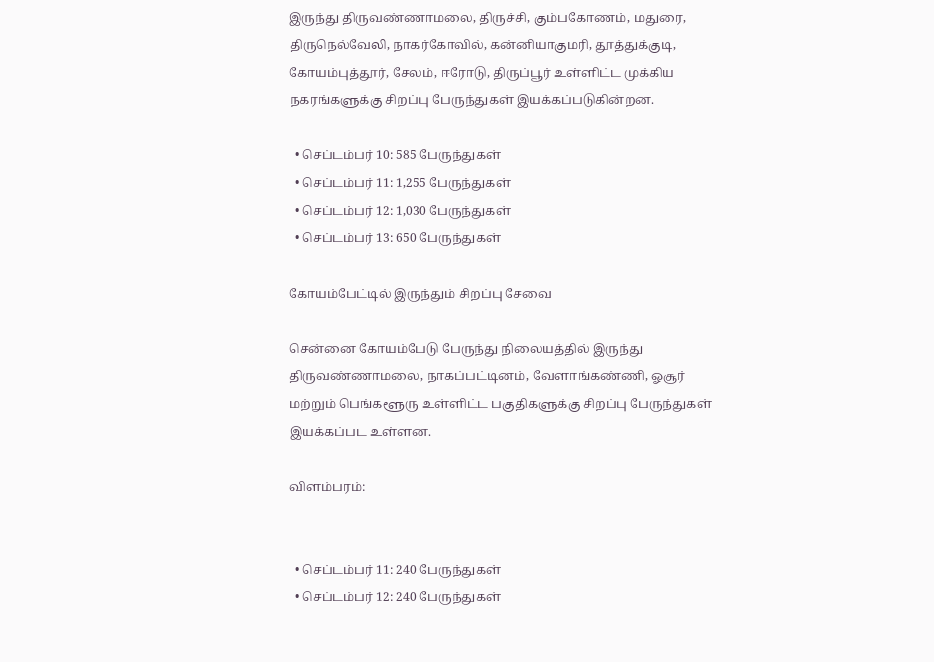இருந்து திருவண்ணாமலை, திருச்சி, கும்பகோணம், மதுரை, திருநெல்வேலி, நாகர்கோவில், கன்னியாகுமரி, தூத்துக்குடி, கோயம்புத்தூர், சேலம், ஈரோடு, திருப்பூர் உள்ளிட்ட முக்கிய நகரங்களுக்கு சிறப்பு பேருந்துகள் இயக்கப்படுகின்றன.

  • செப்டம்பர் 10: 585 பேருந்துகள்
  • செப்டம்பர் 11: 1,255 பேருந்துகள்
  • செப்டம்பர் 12: 1,030 பேருந்துகள்
  • செப்டம்பர் 13: 650 பேருந்துகள்

கோயம்பேட்டில் இருந்தும் சிறப்பு சேவை

சென்னை கோயம்பேடு பேருந்து நிலையத்தில் இருந்து திருவண்ணாமலை, நாகப்பட்டினம், வேளாங்கண்ணி, ஓசூர் மற்றும் பெங்களூரு உள்ளிட்ட பகுதிகளுக்கு சிறப்பு பேருந்துகள் இயக்கப்பட உள்ளன.

விளம்பரம்:


  • செப்டம்பர் 11: 240 பேருந்துகள்
  • செப்டம்பர் 12: 240 பேருந்துகள்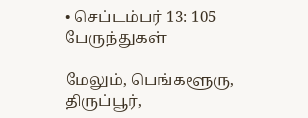• செப்டம்பர் 13: 105 பேருந்துகள்

மேலும், பெங்களூரு, திருப்பூர்,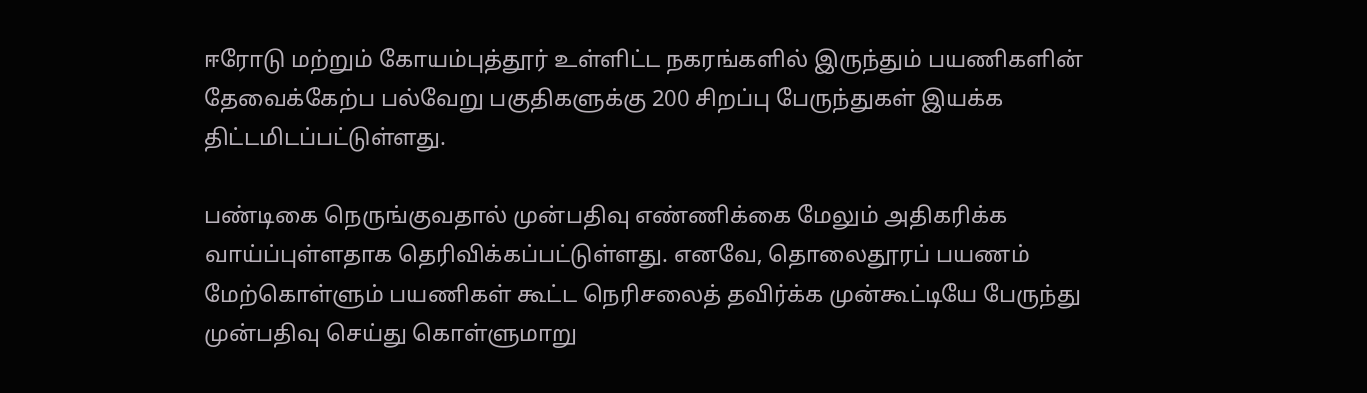ஈரோடு மற்றும் கோயம்புத்தூர் உள்ளிட்ட நகரங்களில் இருந்தும் பயணிகளின் தேவைக்கேற்ப பல்வேறு பகுதிகளுக்கு 200 சிறப்பு பேருந்துகள் இயக்க திட்டமிடப்பட்டுள்ளது.

பண்டிகை நெருங்குவதால் முன்பதிவு எண்ணிக்கை மேலும் அதிகரிக்க வாய்ப்புள்ளதாக தெரிவிக்கப்பட்டுள்ளது. எனவே, தொலைதூரப் பயணம் மேற்கொள்ளும் பயணிகள் கூட்ட நெரிசலைத் தவிர்க்க முன்கூட்டியே பேருந்து முன்பதிவு செய்து கொள்ளுமாறு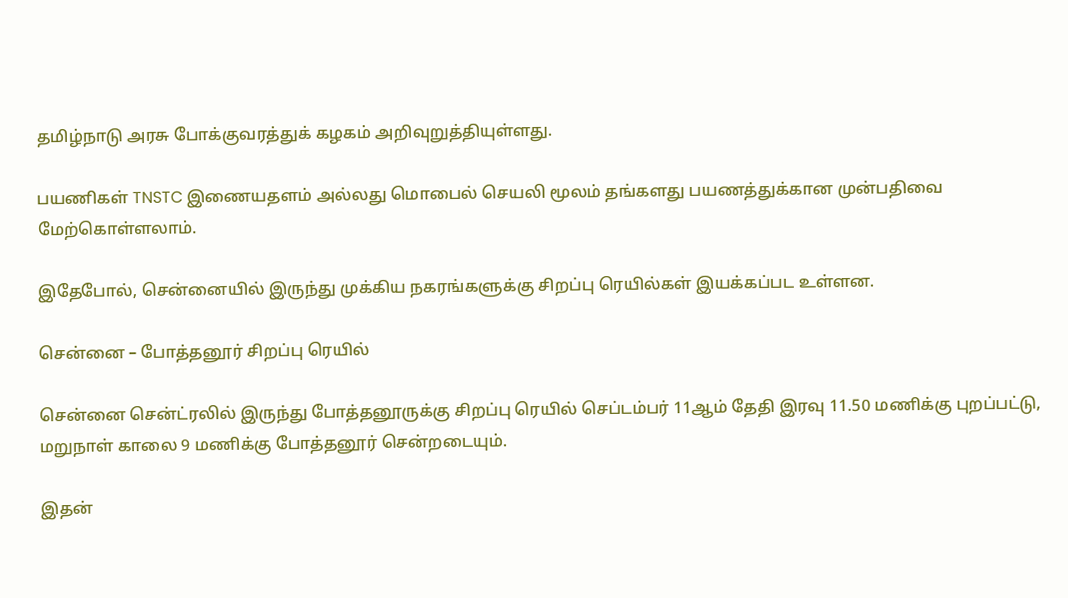தமிழ்நாடு அரசு போக்குவரத்துக் கழகம் அறிவுறுத்தியுள்ளது.

பயணிகள் TNSTC இணையதளம் அல்லது மொபைல் செயலி மூலம் தங்களது பயணத்துக்கான முன்பதிவை மேற்கொள்ளலாம்.

இதேபோல், சென்னையில் இருந்து முக்கிய நகரங்களுக்கு சிறப்பு ரெயில்கள் இயக்கப்பட உள்ளன.

சென்னை – போத்தனூர் சிறப்பு ரெயில்

சென்னை சென்ட்ரலில் இருந்து போத்தனூருக்கு சிறப்பு ரெயில் செப்டம்பர் 11ஆம் தேதி இரவு 11.50 மணிக்கு புறப்பட்டு, மறுநாள் காலை 9 மணிக்கு போத்தனூர் சென்றடையும்.

இதன்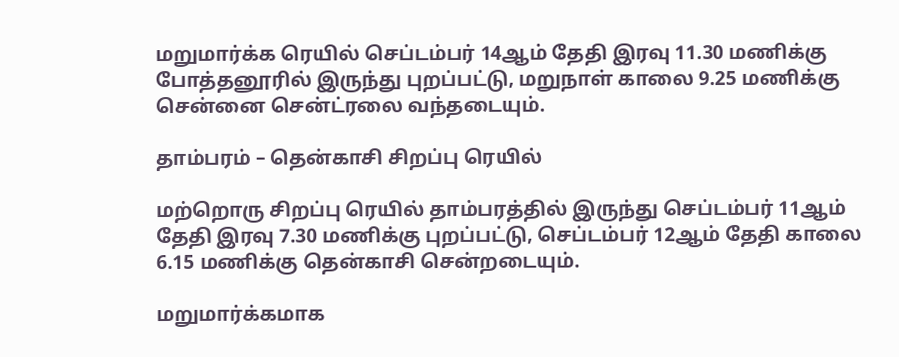மறுமார்க்க ரெயில் செப்டம்பர் 14ஆம் தேதி இரவு 11.30 மணிக்கு போத்தனூரில் இருந்து புறப்பட்டு, மறுநாள் காலை 9.25 மணிக்கு சென்னை சென்ட்ரலை வந்தடையும்.

தாம்பரம் – தென்காசி சிறப்பு ரெயில்

மற்றொரு சிறப்பு ரெயில் தாம்பரத்தில் இருந்து செப்டம்பர் 11ஆம் தேதி இரவு 7.30 மணிக்கு புறப்பட்டு, செப்டம்பர் 12ஆம் தேதி காலை 6.15 மணிக்கு தென்காசி சென்றடையும்.

மறுமார்க்கமாக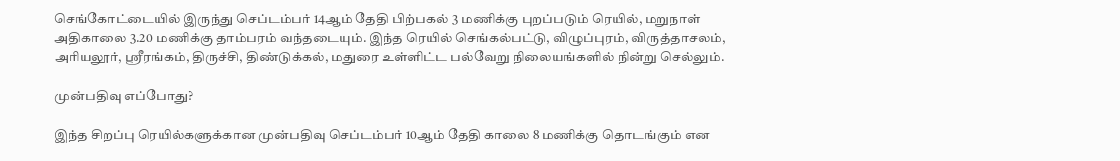செங்கோட்டையில் இருந்து செப்டம்பர் 14ஆம் தேதி பிற்பகல் 3 மணிக்கு புறப்படும் ரெயில், மறுநாள் அதிகாலை 3.20 மணிக்கு தாம்பரம் வந்தடையும். இந்த ரெயில் செங்கல்பட்டு, விழுப்புரம், விருத்தாசலம், அரியலூர், ஸ்ரீரங்கம், திருச்சி, திண்டுக்கல், மதுரை உள்ளிட்ட பல்வேறு நிலையங்களில் நின்று செல்லும்.

முன்பதிவு எப்போது?

இந்த சிறப்பு ரெயில்களுக்கான முன்பதிவு செப்டம்பர் 10ஆம் தேதி காலை 8 மணிக்கு தொடங்கும் என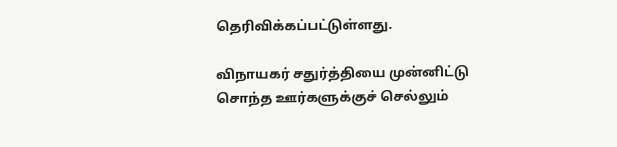தெரிவிக்கப்பட்டுள்ளது.

விநாயகர் சதுர்த்தியை முன்னிட்டு சொந்த ஊர்களுக்குச் செல்லும்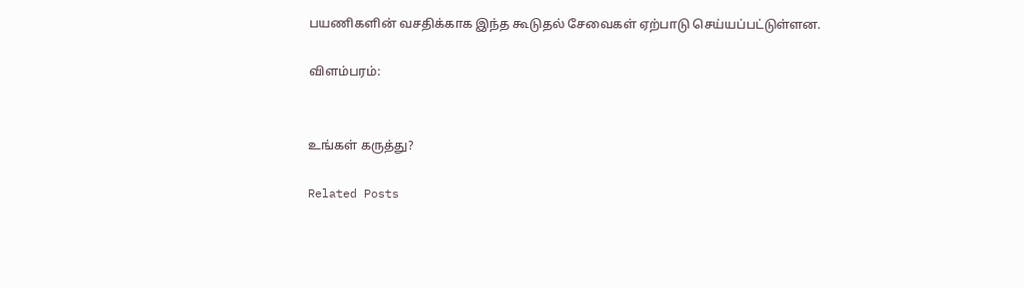பயணிகளின் வசதிக்காக இந்த கூடுதல் சேவைகள் ஏற்பாடு செய்யப்பட்டுள்ளன.

விளம்பரம்:


உங்கள் கருத்து?

Related Posts